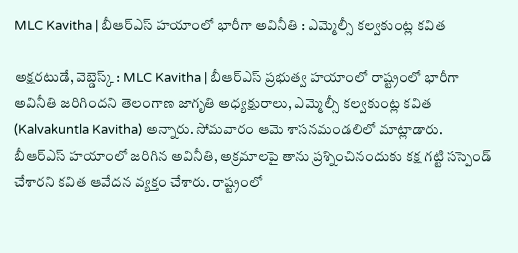MLC Kavitha | బీఆర్ఎస్ హయాంలో భారీగా అవినీతి : ఎమ్మెల్సీ కల్వకుంట్ల కవిత

అక్షరటుడే, వెబ్డెస్క్ : MLC Kavitha | బీఆర్ఎస్ ప్రభుత్వ హయాంలో రాష్ట్రంలో భారీగా అవినీతి జరిగిందని తెలంగాణ జాగృతి అధ్యక్షురాలు, ఎమ్మెల్సీ కల్వకుంట్ల కవిత (Kalvakuntla Kavitha) అన్నారు. సోమవారం ఆమె శాసనమండలిలో మాట్లాడారు. బీఆర్ఎస్ హయాంలో జరిగిన అవినీతి, అక్రమాలపై తాను ప్రశ్నించినందుకు కక్ష గట్టి సస్పెండ్ చేశారని కవిత ఆవేదన వ్యక్తం చేశారు. రాష్ట్రంలో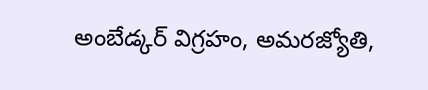అంబేడ్కర్ విగ్రహం, అమరజ్యోతి,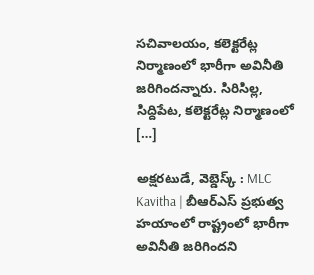సచివాలయం, కలెక్టరేట్ల నిర్మాణంలో భారీగా అవినీతి జరిగిందన్నారు. సిరిసిల్ల, సిద్దిపేట, కలెక్టరేట్ల నిర్మాణంలో […]

అక్షరటుడే, వెబ్డెస్క్ : MLC Kavitha | బీఆర్ఎస్ ప్రభుత్వ హయాంలో రాష్ట్రంలో భారీగా అవినీతి జరిగిందని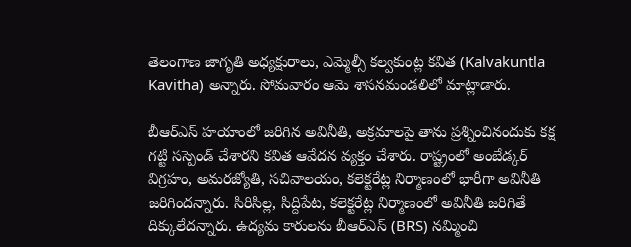తెలంగాణ జాగృతి అధ్యక్షురాలు, ఎమ్మెల్సీ కల్వకుంట్ల కవిత (Kalvakuntla Kavitha) అన్నారు. సోమవారం ఆమె శాసనమండలిలో మాట్లాడారు.

బీఆర్ఎస్ హయాంలో జరిగిన అవినీతి, అక్రమాలపై తాను ప్రశ్నించినందుకు కక్ష గట్టి సస్పెండ్ చేశారని కవిత ఆవేదన వ్యక్తం చేశారు. రాష్ట్రంలో అంబేడ్కర్ విగ్రహం, అమరజ్యోతి, సచివాలయం, కలెక్టరేట్ల నిర్మాణంలో భారీగా అవినీతి జరిగిందన్నారు. సిరిసిల్ల, సిద్దిపేట, కలెక్టరేట్ల నిర్మాణంలో అవినీతి జరిగితే దిక్కులేదన్నారు. ఉద్యమ కారులను బీఆర్ఎస్ (BRS) నమ్మించి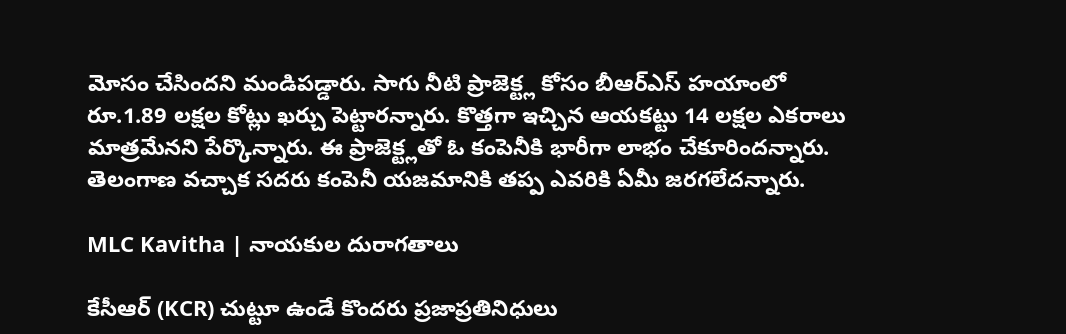మోసం చేసిందని మండిపడ్డారు. సాగు నీటి ప్రాజెక్ట్ల కోసం బీఆర్ఎస్ హయాంలో రూ.1.89 లక్షల కోట్లు ఖర్చు పెట్టారన్నారు. కొత్తగా ఇచ్చిన ఆయకట్టు 14 లక్షల ఎకరాలు మాత్రమేనని పేర్కొన్నారు. ఈ ప్రాజెక్ట్లతో ఓ కంపెనీకి భారీగా లాభం చేకూరిందన్నారు. తెలంగాణ వచ్చాక సదరు కంపెనీ యజమానికి తప్ప ఎవరికి ఏమీ జరగలేదన్నారు.

MLC Kavitha | నాయకుల దురాగతాలు

కేసీఆర్ (KCR) చుట్టూ ఉండే కొందరు ప్రజాప్రతినిధులు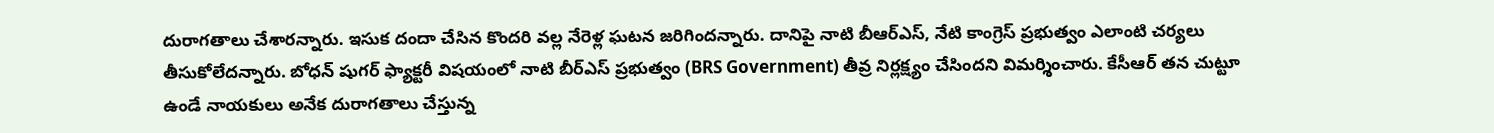దురాగతాలు చేశారన్నారు. ఇసుక దందా చేసిన కొందరి వల్ల నేరెళ్ల ఘటన జరిగిందన్నారు. దానిపై నాటి బీఆర్ఎస్, నేటి కాంగ్రెస్ ప్రభుత్వం ఎలాంటి చర్యలు తీసుకోలేదన్నారు. బోధన్ షుగర్ ఫ్యాక్టరీ విషయంలో నాటి బీర్ఎస్ ప్రభుత్వం (BRS Government) తీవ్ర నిర్లక్ష్యం చేసిందని విమర్శించారు. కేసీఆర్ తన చుట్టూ ఉండే నాయకులు అనేక దురాగతాలు చేస్తున్న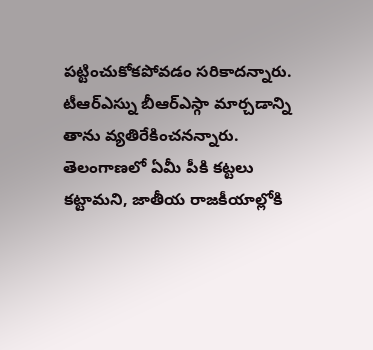పట్టించుకోకపోవడం సరికాదన్నారు. టీఆర్ఎస్ను బీఆర్ఎస్గా మార్చడాన్ని తాను వ్యతిరేకించనన్నారు. తెలంగాణలో ఏమీ పీకి కట్టలు కట్టామని, జాతీయ రాజకీయాల్లోకి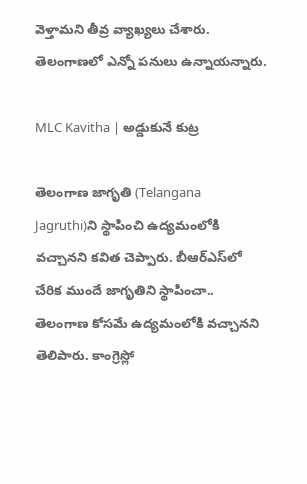వెళ్తామని తీవ్ర వ్యాఖ్యలు చేశారు. తెలంగాణలో ఎన్నో పనులు ఉన్నాయన్నారు.

MLC Kavitha | అడ్డుకునే కుట్ర

తెలంగాణ జాగృతి (Telangana Jagruthi)ని స్థాపించి ఉద్యమంలోకి వచ్చానని కవిత చెప్పారు. బీఆర్ఎస్‌లో చేరిక ముందే జాగృతిని స్థాపించా.. తెలంగాణ కోసమే ఉద్యమంలోకి వచ్చానని తెలిపారు. కాంగ్రెస్లో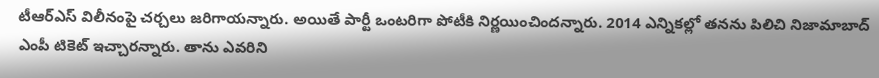టీఆర్ఎస్ విలీనంపై చర్చలు జరిగాయన్నారు. అయితే పార్టీ ఒంటరిగా పోటీకి నిర్ణయించిందన్నారు. 2014 ఎన్నికల్లో తనను పిలిచి నిజామాబాద్ ఎంపీ టికెట్ ఇచ్చారన్నారు. తాను ఎవరిని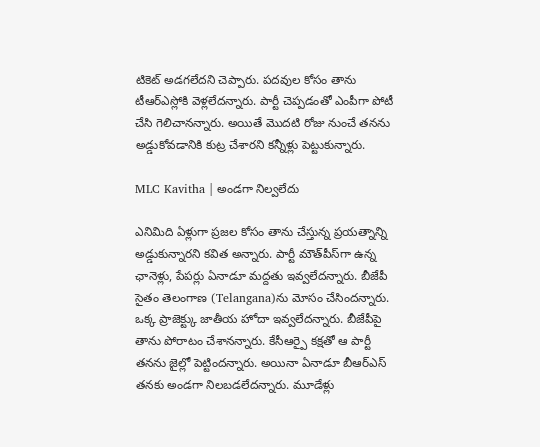టికెట్ అడగలేదని చెప్పారు. పదవుల కోసం తాను టీఆర్ఎస్లోకి వెళ్లలేదన్నారు. పార్టీ చెప్పడంతో ఎంపీగా పోటీ చేసి గెలిచానన్నారు. అయితే మొదటి రోజు నుంచే తనను అడ్డుకోవడానికి కుట్ర చేశారని కన్నీళ్లు పెట్టుకున్నారు.

MLC Kavitha | అండగా నిల్వలేదు

ఎనిమిది ఏళ్లుగా ప్రజల కోసం తాను చేస్తున్న ప్రయత్నాన్ని అడ్డుకున్నారని కవిత అన్నారు. పార్టీ మౌత్‌పీస్‌గా ఉన్న ఛానెళ్లు, పేపర్లు ఏనాడూ మద్దతు ఇవ్వలేదన్నారు. బీజేపీ సైతం తెలంగాణ (Telangana)ను మోసం చేసిందన్నారు. ఒక్క ప్రాజెక్ట్కు జాతీయ హోదా ఇవ్వలేదన్నారు. బీజేపీపై తాను పోరాటం చేశానన్నారు. కేసీఆర్పై కక్షతో ఆ పార్టీ తనను జైల్లో పెట్టిందన్నారు. అయినా ఏనాడూ బీఆర్ఎస్ తనకు అండగా నిలబడలేదన్నారు. మూడేళ్లు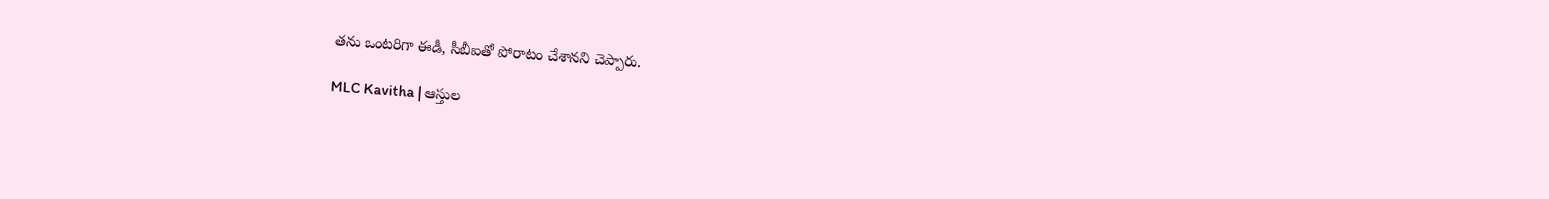తను ఒంటరిగా ఈడీ, సీబీఐతో పోరాటం చేశానని చెప్పారు.

MLC Kavitha | ఆస్తుల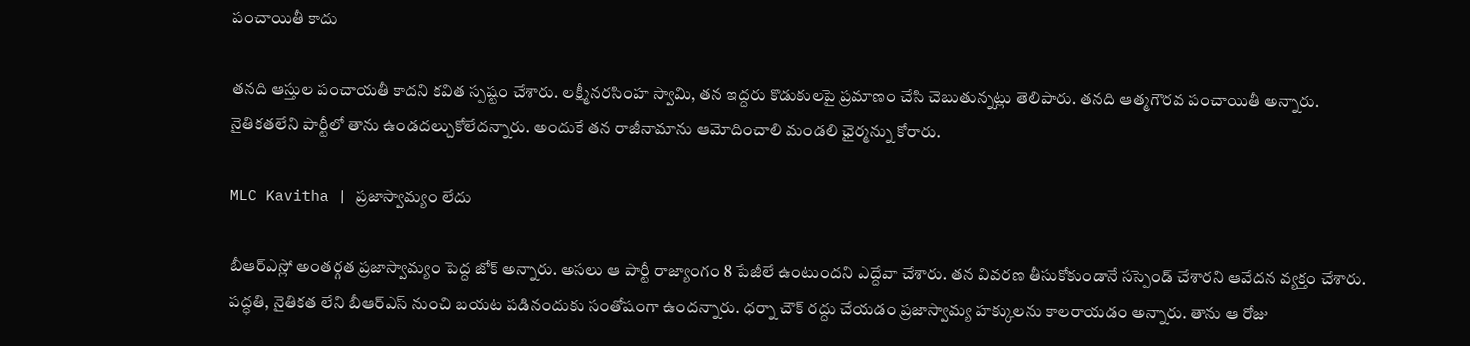పంచాయితీ కాదు

తనది ఆస్తుల పంచాయతీ కాదని కవిత స్పష్టం చేశారు. లక్ష్మీనరసింహ స్వామి, తన ఇద్దరు కొడుకులపై ప్రమాణం చేసి చెబుతున్నట్లు తెలిపారు. తనది ఆత్మగౌరవ పంచాయితీ అన్నారు. నైతికతలేని పార్టీలో తాను ఉండదల్చుకోలేదన్నారు. అందుకే తన రాజీనామాను ఆమోదించాలి మండలి ఛైర్మన్ను కోరారు.

MLC Kavitha | ప్రజాస్వామ్యం లేదు

బీఆర్ఎస్లో అంతర్గత ప్రజాస్వామ్యం పెద్ద జోక్ అన్నారు. అసలు ఆ పార్టీ రాజ్యాంగం 8 పేజీలే ఉంటుందని ఎద్దేవా చేశారు. తన వివరణ తీసుకోకుండానే సస్పెండ్ చేశారని ఆవేదన వ్యక్తం చేశారు. పద్ధతి, నైతికత లేని బీఆర్ఎస్ నుంచి బయట పడినందుకు సంతోషంగా ఉందన్నారు. ధర్నా చౌక్ రద్దు చేయడం ప్రజాస్వామ్య హక్కులను కాలరాయడం అన్నారు. తాను ఆ రోజు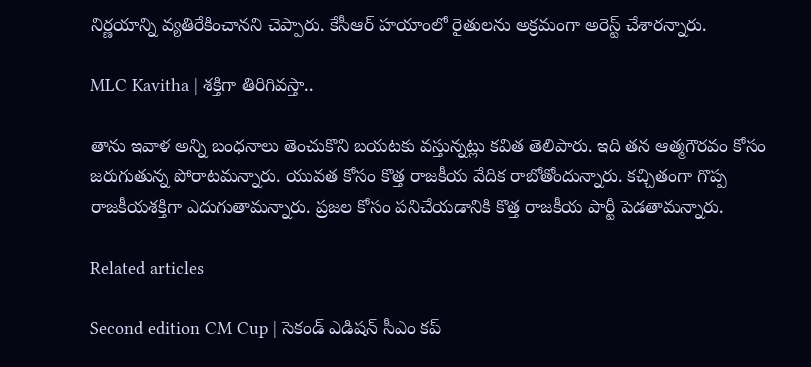నిర్ణయాన్ని వ్యతిరేకించానని చెప్పారు. కేసీఆర్ హయాంలో రైతులను అక్రమంగా అరెస్ట్ చేశారన్నారు.

MLC Kavitha | శక్తిగా తిరిగివస్తా..

తాను ఇవాళ అన్ని బంధనాలు తెంచుకొని బయటకు వస్తున్నట్లు కవిత తెలిపారు. ఇది తన ఆత్మగౌరవం కోసం జరుగుతున్న పోరాటమన్నారు. యువత కోసం కొత్త రాజకీయ వేదిక రాబోతోందున్నారు. కచ్చితంగా గొప్ప రాజకీయశక్తిగా ఎదుగుతామన్నారు. ప్రజల కోసం పనిచేయడానికి కొత్త రాజకీయ పార్టీ పెడతామన్నారు.

Related articles

Second edition CM Cup | సెకండ్ ఎడిషన్ సీఎం కప్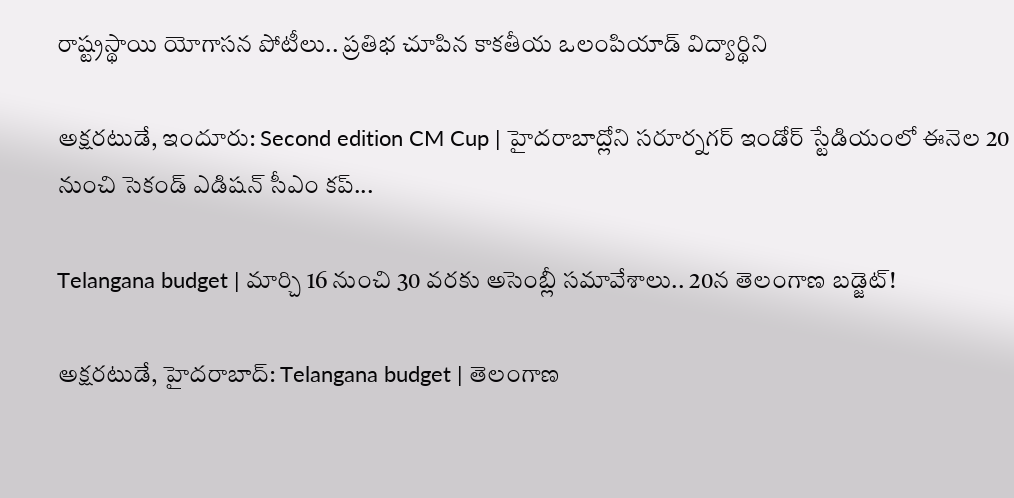రాష్ట్రస్థాయి యోగాసన పోటీలు.. ప్రతిభ చూపిన కాకతీయ ఒలంపియాడ్ విద్యార్థిని

అక్షరటుడే, ఇందూరు: Second edition CM Cup | హైదరాబాద్లోని సరూర్నగర్ ఇండోర్ స్టేడియంలో ఈనెల 20 నుంచి సెకండ్ ఎడిషన్ సీఎం కప్...

Telangana budget | మార్చి 16 నుంచి 30 వరకు అసెంబ్లీ సమావేశాలు.. 20న తెలంగాణ బడ్జెట్!

అక్షరటుడే, హైదరాబాద్: Telangana budget | తెలంగాణ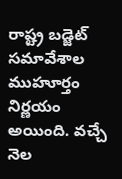రాష్ట్ర బడ్జెట్ సమావేశాల ముహూర్తం నిర్ణయం అయింది. వచ్చే నెల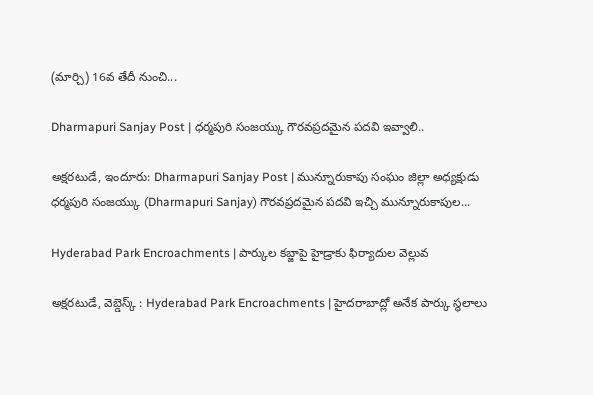(మార్చి) 16వ తేదీ నుంచి...

Dharmapuri Sanjay Post | ధర్మపురి సంజయ్కు గౌరవప్రదమైన పదవి ఇవ్వాలి..

అక్షరటుడే, ఇందూరు: Dharmapuri Sanjay Post | మున్నూరుకాపు సంఘం జిల్లా అధ్యక్షుడు ధర్మపురి సంజయ్కు (Dharmapuri Sanjay) గౌరవప్రదమైన పదవి ఇచ్చి మున్నూరుకాపుల...

Hyderabad Park Encroachments | పార్కుల క‌బ్జాపై హైడ్రాకు ఫిర్యాదుల వెల్లువ‌

అక్షరటుడే, వెబ్డెస్క్ : Hyderabad Park Encroachments | హైదరాబాద్లో అనేక పార్కు స్థలాలు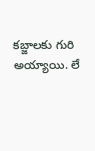కబ్జాలకు గురి అయ్యాయి. లే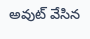అవుట్ వేసిన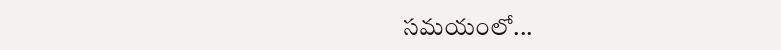సమయంలో...